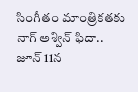సింగీతం మాంత్రికతకు నాగ్ అశ్విన్ ఫిదా..
జూన్ 11న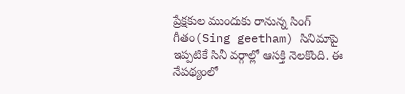ప్రేక్షకుల ముందుకు రానున్న సింగ్ గీతం(Sing geetham) సినిమాపై ఇప్పటికే సినీ వర్గాల్లో ఆసక్తి నెలకొంది. ఈ నేపథ్యంలో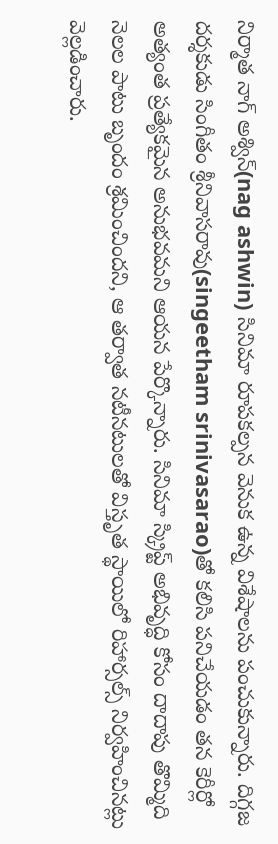నిర్మాత నాగ్ అశ్విన్(nag ashwin) సినిమా రూపకల్పన వెనుక ఉన్న విశేషాలను పంచుకున్నారు. దిగ్గజ దర్శకుడు సింగీతం శ్రీనివాసరావు(singeetham srinivasarao)తో కలిసి పనిచేయడం తన కెరీర్లో అత్యంత ప్రత్యేకమైన అనుభవమని ఆయన పేర్కొన్నారు. సినిమా స్క్రిప్ట్ అభివృద్ధి కోసం దాదాపు తొమ్మిది నెలల పాటు బృందం శ్రమించిందని, ఆ తర్వాత నటీనటులతో విస్తృత స్థాయిలో రిహార్సల్స్ నిర్వహించినట్లు వెల్లడించారు.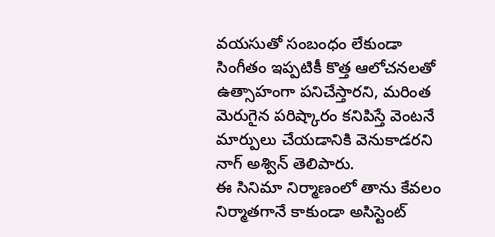వయసుతో సంబంధం లేకుండా సింగీతం ఇప్పటికీ కొత్త ఆలోచనలతో ఉత్సాహంగా పనిచేస్తారని, మరింత మెరుగైన పరిష్కారం కనిపిస్తే వెంటనే మార్పులు చేయడానికి వెనుకాడరని నాగ్ అశ్విన్ తెలిపారు.
ఈ సినిమా నిర్మాణంలో తాను కేవలం నిర్మాతగానే కాకుండా అసిస్టెంట్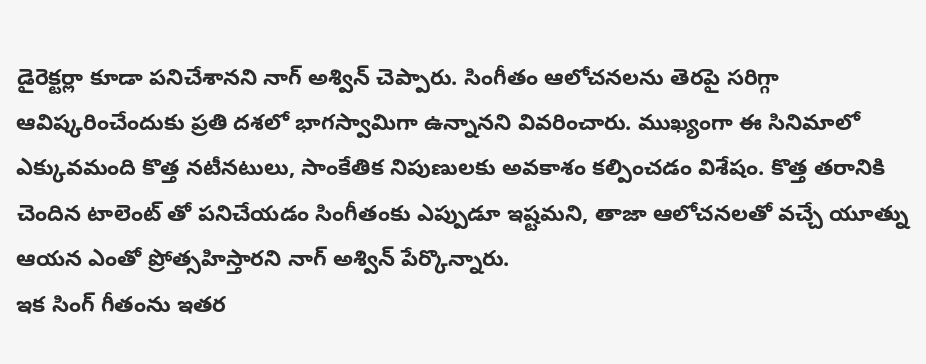డైరెక్టర్లా కూడా పనిచేశానని నాగ్ అశ్విన్ చెప్పారు. సింగీతం ఆలోచనలను తెరపై సరిగ్గా ఆవిష్కరించేందుకు ప్రతి దశలో భాగస్వామిగా ఉన్నానని వివరించారు. ముఖ్యంగా ఈ సినిమాలో ఎక్కువమంది కొత్త నటీనటులు, సాంకేతిక నిపుణులకు అవకాశం కల్పించడం విశేషం. కొత్త తరానికి చెందిన టాలెంట్ తో పనిచేయడం సింగీతంకు ఎప్పుడూ ఇష్టమని, తాజా ఆలోచనలతో వచ్చే యూత్ను ఆయన ఎంతో ప్రోత్సహిస్తారని నాగ్ అశ్విన్ పేర్కొన్నారు.
ఇక సింగ్ గీతంను ఇతర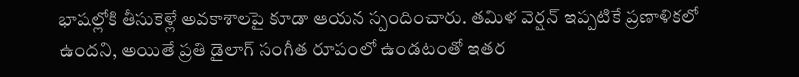భాషల్లోకి తీసుకెళ్లే అవకాశాలపై కూడా ఆయన స్పందించారు. తమిళ వెర్షన్ ఇప్పటికే ప్రణాళికలో ఉందని, అయితే ప్రతి డైలాగ్ సంగీత రూపంలో ఉండటంతో ఇతర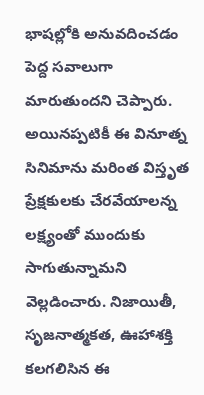భాషల్లోకి అనువదించడం పెద్ద సవాలుగా మారుతుందని చెప్పారు. అయినప్పటికీ ఈ వినూత్న సినిమాను మరింత విస్తృత ప్రేక్షకులకు చేరవేయాలన్న లక్ష్యంతో ముందుకు సాగుతున్నామని వెల్లడించారు. నిజాయితీ, సృజనాత్మకత, ఊహాశక్తి కలగలిసిన ఈ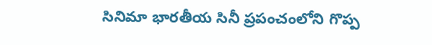సినిమా భారతీయ సినీ ప్రపంచంలోని గొప్ప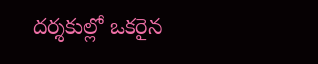దర్శకుల్లో ఒకరైన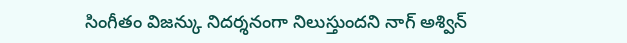సింగీతం విజన్కు నిదర్శనంగా నిలుస్తుందని నాగ్ అశ్విన్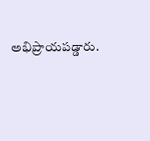అభిప్రాయపడ్డారు.